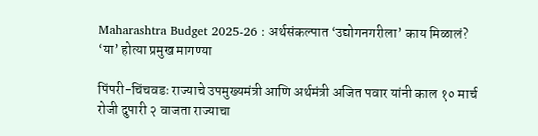Maharashtra Budget 2025-26 : अर्थसंकल्पात ‘उद्योगनगरीला’ काय मिळालं? ‘या’ होत्या प्रमुख मागण्या

पिंपरी-चिंचवडः राज्याचे उपमुख्यमंत्री आणि अर्थमंत्री अजित पवार यांनी काल १० मार्च रोजी दुपारी २ वाजता राज्याचा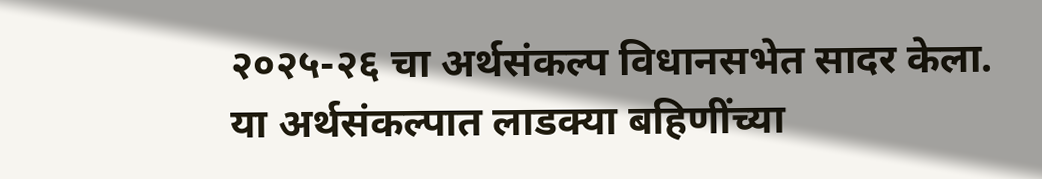२०२५-२६ चा अर्थसंकल्प विधानसभेत सादर केला. या अर्थसंकल्पात लाडक्या बहिणींच्या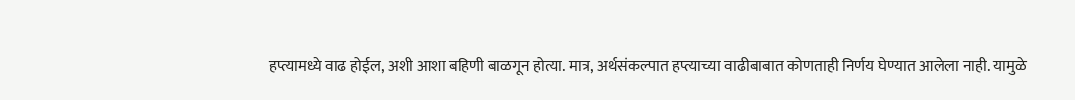हप्त्यामध्ये वाढ होईल, अशी आशा बहिणी बाळगून होत्या. मात्र, अर्थसंकल्पात हप्त्याच्या वाढीबाबात कोणताही निर्णय घेण्यात आलेला नाही. यामुळे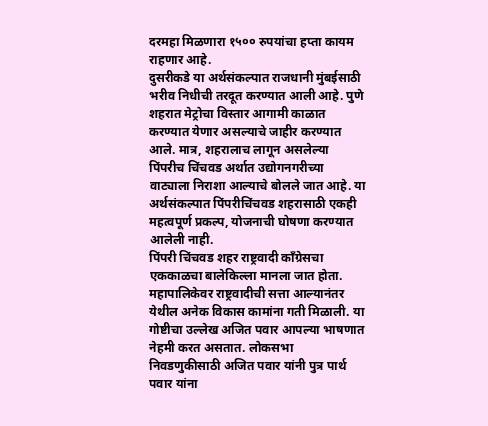दरमहा मिळणारा १५०० रुपयांचा हप्ता कायम राहणार आहे.
दुसरीकडे या अर्थसंकल्पात राजधानी मुंबईसाठी भरीव निधीची तरदूत करण्यात आली आहे. पुणे शहरात मेट्रोचा विस्तार आगामी काळात करण्यात येणार असल्याचे जाहीर करण्यात आले. मात्र, शहरालाच लागून असलेल्या पिंपरीच चिंचवड अर्थात उद्योगनगरीच्या वाट्याला निराशा आल्याचे बोलले जात आहे. या अर्थसंकल्पात पिंपरीचिंचवड शहरासाठी एकही महत्वपूर्ण प्रकल्प, योजनाची घोषणा करण्यात आलेली नाही.
पिंपरी चिंचवड शहर राष्ट्रवादी काँग्रेसचा एककाळचा बालेकिल्ला मानला जात होता. महापालिकेवर राष्ट्रवादीची सत्ता आल्यानंतर येथील अनेक विकास कामांना गती मिळाली. या गोष्टीचा उल्लेख अजित पवार आपल्या भाषणात नेहमी करत असतात. लोकसभा निवडणुकीसाठी अजित पवार यांनी पुत्र पार्थ पवार यांना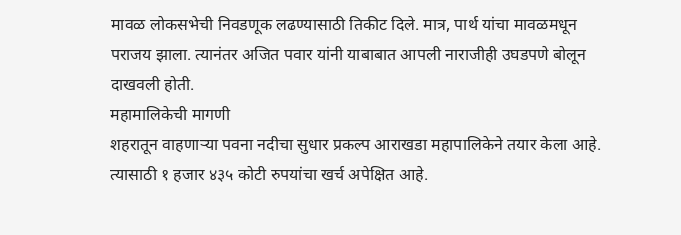मावळ लोकसभेची निवडणूक लढण्यासाठी तिकीट दिले. मात्र, पार्थ यांचा मावळमधून पराजय झाला. त्यानंतर अजित पवार यांनी याबाबात आपली नाराजीही उघडपणे बोलून दाखवली होती.
महामालिकेची मागणी
शहरातून वाहणाऱ्या पवना नदीचा सुधार प्रकल्प आराखडा महापालिकेने तयार केला आहे. त्यासाठी १ हजार ४३५ कोटी रुपयांचा खर्च अपेक्षित आहे.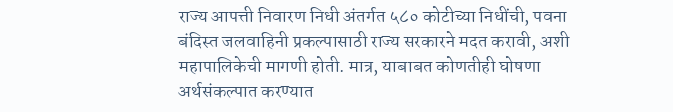राज्य आपत्ती निवारण निधी अंतर्गत ५८० कोटीच्या निधींची, पवना बंदिस्त जलवाहिनी प्रकल्पासाठी राज्य सरकारने मदत करावी, अशी महापालिकेची मागणी होती. मात्र, याबाबत कोणतीही घोषणा अर्थसंकल्पात करण्यात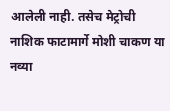आलेली नाही. तसेच मेट्रोची नाशिक फाटामार्गे मोशी चाकण या नव्या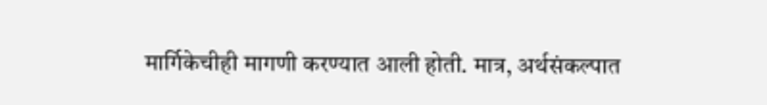मार्गिकेचीही मागणी करण्यात आली होती. मात्र, अर्थसंकल्पात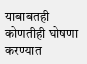याबाबतही कोणतीही घोषणा करण्यात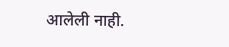आलेली नाही.